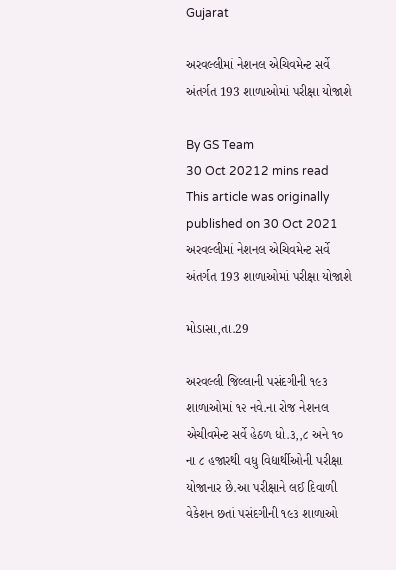Gujarat

અરવલ્લીમાં નેશનલ એચિવમેન્ટ સર્વે અંતર્ગત 193 શાળાઓમાં પરીક્ષા યોજાશે

By GS Team
30 Oct 20212 mins read
This article was originally published on 30 Oct 2021
અરવલ્લીમાં નેશનલ એચિવમેન્ટ સર્વે અંતર્ગત 193 શાળાઓમાં પરીક્ષા યોજાશે

મોડાસા,તા.29

અરવલ્લી જિલ્લાની પસંદગીની ૧૯૩ શાળાઓમાં ૧૨ નવે.ના રોજ નેશનલ એચીવમેન્ટ સર્વે હેઠળ ધો.૩,,૮ અને ૧૦ ના ૮ હજારથી વધુ વિદ્યાર્થીઓની પરીક્ષા યોજાનાર છે.આ પરીક્ષાને લઈ દિવાળી વેકેશન છતાં પસંદગીની ૧૯૩ શાળાઓ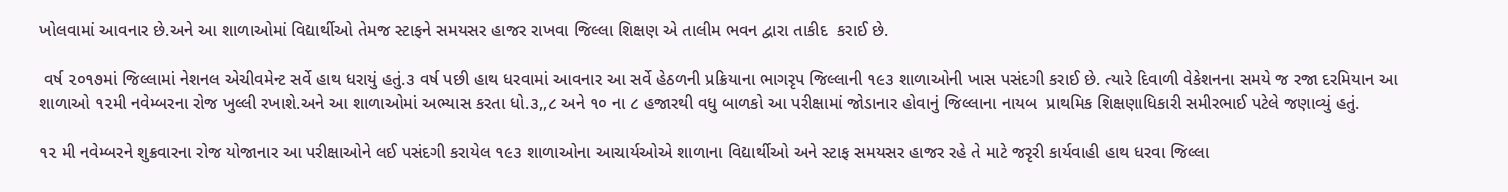ખોલવામાં આવનાર છે.અને આ શાળાઓમાં વિદ્યાર્થીઓ તેમજ સ્ટાફને સમયસર હાજર રાખવા જિલ્લા શિક્ષણ એ તાલીમ ભવન દ્વારા તાકીદ  કરાઈ છે.

 વર્ષ ૨૦૧૭માં જિલ્લામાં નેશનલ એચીવમેન્ટ સર્વે હાથ ધરાયું હતું.૩ વર્ષ પછી હાથ ધરવામાં આવનાર આ સર્વે હેઠળની પ્રક્રિયાના ભાગરૃપ જિલ્લાની ૧૯૩ શાળાઓની ખાસ પસંદગી કરાઈ છે. ત્યારે દિવાળી વેકેશનના સમયે જ રજા દરમિયાન આ શાળાઓ ૧૨મી નવેમ્બરના રોજ ખુલ્લી રખાશે.અને આ શાળાઓમાં અભ્યાસ કરતા ધો.૩,,૮ અને ૧૦ ના ૮ હજારથી વધુ બાળકો આ પરીક્ષામાં જોડાનાર હોવાનું જિલ્લાના નાયબ  પ્રાથમિક શિક્ષણાધિકારી સમીરભાઈ પટેલે જણાવ્યું હતું.

૧૨ મી નવેમ્બરને શુક્રવારના રોજ યોજાનાર આ પરીક્ષાઓને લઈ પસંદગી કરાયેલ ૧૯૩ શાળાઓના આચાર્યઓએ શાળાના વિદ્યાર્થીઓ અને સ્ટાફ સમયસર હાજર રહે તે માટે જરૃરી કાર્યવાહી હાથ ધરવા જિલ્લા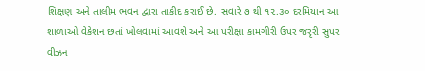શિક્ષણ અને તાલીમ ભવન દ્વારા તાકીદ કરાઈ છે. સવારે ૭ થી ૧૨.૩૦ દરમિયાન આ શાળાઓ વેકેશન છતાં ખોલવામાં આવશે અને આ પરીક્ષા કામગીરી ઉપર જરૃરી સુપર વીઝન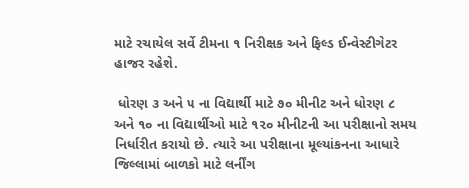માટે રચાયેલ સર્વે ટીમના ૧ નિરીક્ષક અને ફિલ્ડ ઈન્વેસ્ટીગેટર હાજર રહેશે.

 ધોરણ ૩ અને ૫ ના વિદ્યાર્થી માટે ૭૦ મીનીટ અને ધોરણ ૮ અને ૧૦ ના વિદ્યાર્થીઓ માટે ૧૨૦ મીનીટની આ પરીક્ષાનો સમય નિર્ધારીત કરાયો છે. ત્યારે આ પરીક્ષાના મૂલ્યાંકનના આધારે જિલ્લામાં બાળકો માટે લર્નીંગ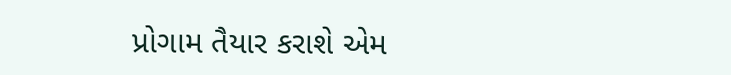પ્રોગામ તૈયાર કરાશે એમ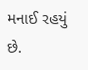મનાઈ રહયું છે.